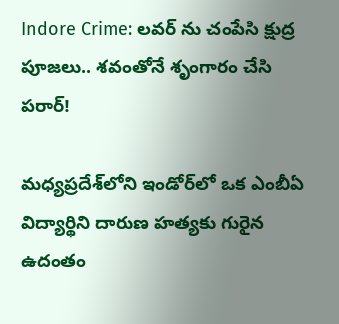Indore Crime: లవర్ ను చంపేసి క్షుద్ర పూజలు.. శవంతోనే శృంగారం చేసి పరార్!

మధ్యప్రదేశ్‌లోని ఇండోర్‌లో ఒక ఎంబీఏ విద్యార్థిని దారుణ హత్యకు గురైన ఉదంతం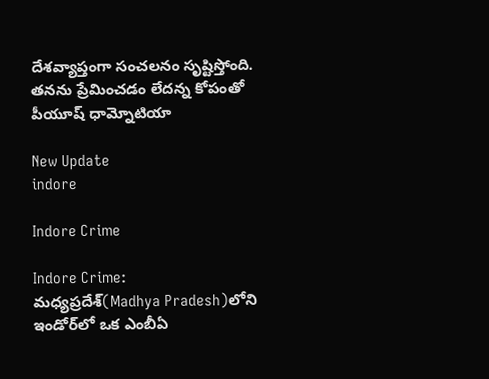దేశవ్యాప్తంగా సంచలనం సృష్టిస్తోంది. తనను ప్రేమించడం లేదన్న కోపంతో పీయూష్ ధామ్నోటియా

New Update
indore

Indore Crime

Indore Crime: మధ్యప్రదేశ్‌(Madhya Pradesh)లోని ఇండోర్‌లో ఒక ఎంబీఏ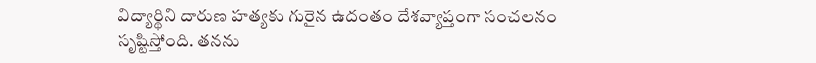విద్యార్థిని దారుణ హత్యకు గురైన ఉదంతం దేశవ్యాప్తంగా సంచలనం సృష్టిస్తోంది. తనను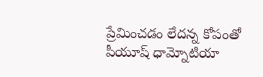ప్రేమించడం లేదన్న కోపంతో పీయూష్ ధామ్నోటియా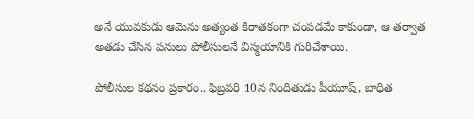అనే యువకుడు ఆమెను అత్యంత కిరాతకంగా చంపడమే కాకుండా, ఆ తర్వాత అతడు చేసిన పనులు పోలీసులనే విస్మయానికి గురిచేశాయి.

పోలీసుల కథనం ప్రకారం.. ఫిబ్రవరి 10న నిందితుడు పీయూష్, బాధిత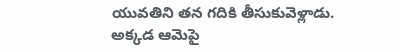యువతిని తన గదికి తీసుకువెళ్లాడు. అక్కడ ఆమెపై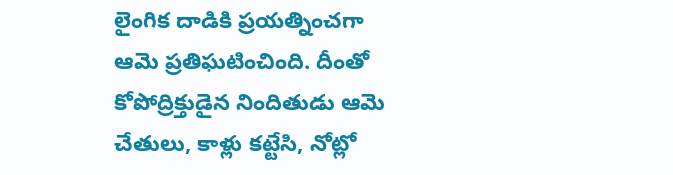లైంగిక దాడికి ప్రయత్నించగా ఆమె ప్రతిఘటించింది. దీంతో కోపోద్రిక్తుడైన నిందితుడు ఆమె చేతులు, కాళ్లు కట్టేసి, నోట్లో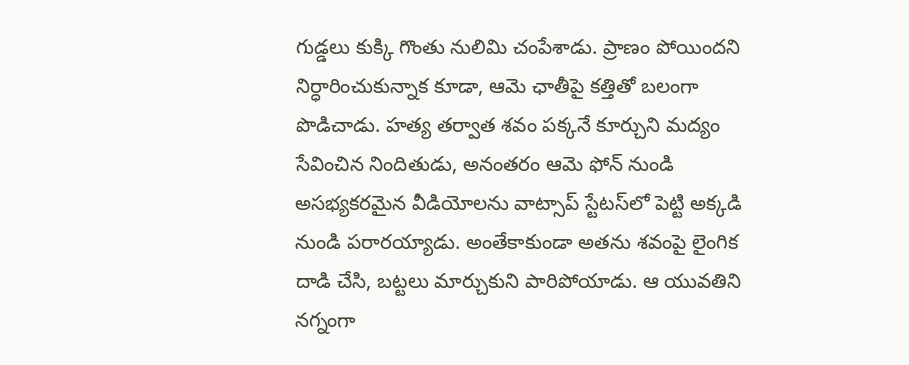గుడ్డలు కుక్కి గొంతు నులిమి చంపేశాడు. ప్రాణం పోయిందని నిర్ధారించుకున్నాక కూడా, ఆమె ఛాతీపై కత్తితో బలంగా పొడిచాడు. హత్య తర్వాత శవం పక్కనే కూర్చుని మద్యం సేవించిన నిందితుడు, అనంతరం ఆమె ఫోన్ నుండి అసభ్యకరమైన వీడియోలను వాట్సాప్ స్టేటస్‌లో పెట్టి అక్కడి నుండి పరారయ్యాడు. అంతేకాకుండా అతను శవంపై లైంగిక దాడి చేసి, బట్టలు మార్చుకుని పారిపోయాడు. ఆ యువతిని నగ్నంగా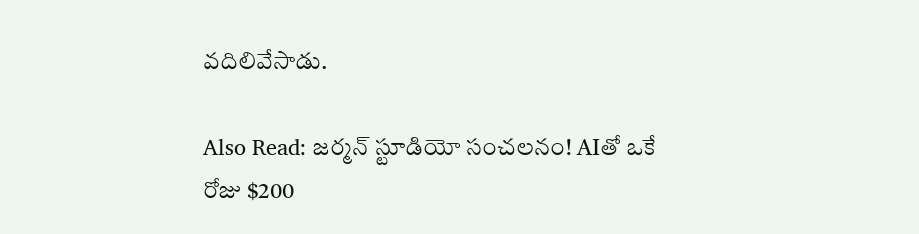వదిలివేసాడు.

Also Read: జర్మన్ స్టూడియో సంచలనం! AIతో ఒకే రోజు $200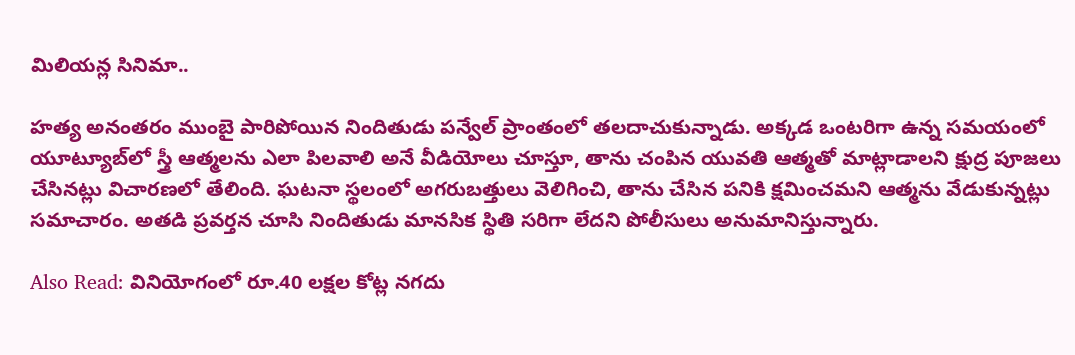మిలియన్ల సినిమా..

హత్య అనంతరం ముంబై పారిపోయిన నిందితుడు పన్వేల్ ప్రాంతంలో తలదాచుకున్నాడు. అక్కడ ఒంటరిగా ఉన్న సమయంలో యూట్యూబ్‌లో స్త్రీ ఆత్మలను ఎలా పిలవాలి అనే వీడియోలు చూస్తూ, తాను చంపిన యువతి ఆత్మతో మాట్లాడాలని క్షుద్ర పూజలు చేసినట్లు విచారణలో తేలింది. ఘటనా స్థలంలో అగరుబత్తులు వెలిగించి, తాను చేసిన పనికి క్షమించమని ఆత్మను వేడుకున్నట్లు సమాచారం. అతడి ప్రవర్తన చూసి నిందితుడు మానసిక స్థితి సరిగా లేదని పోలీసులు అనుమానిస్తున్నారు.

Also Read: వినియోగంలో రూ.40 లక్షల కోట్ల నగదు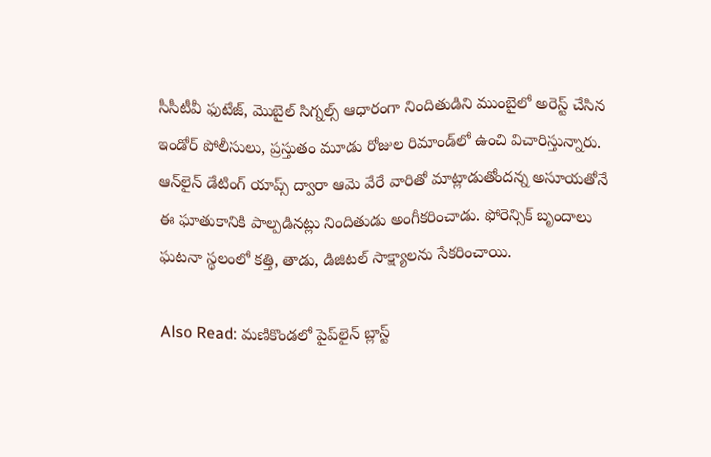సీసీటీవీ ఫుటేజ్, మొబైల్ సిగ్నల్స్ ఆధారంగా నిందితుడిని ముంబైలో అరెస్ట్ చేసిన ఇండోర్ పోలీసులు, ప్రస్తుతం మూడు రోజుల రిమాండ్‌లో ఉంచి విచారిస్తున్నారు. ఆన్‌లైన్ డేటింగ్ యాప్స్ ద్వారా ఆమె వేరే వారితో మాట్లాడుతోందన్న అసూయతోనే ఈ ఘాతుకానికి పాల్పడినట్లు నిందితుడు అంగీకరించాడు. ఫోరెన్సిక్ బృందాలు ఘటనా స్థలంలో కత్తి, తాడు, డిజిటల్ సాక్ష్యాలను సేకరించాయి.

Also Read: మణికొండలో పైప్‌లైన్‌ బ్లాస్ట్‌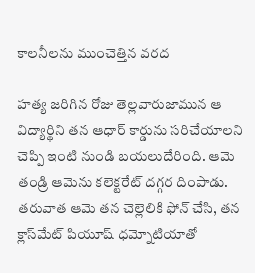కాలనీలను ముంచెత్తిన వరద

హత్య జరిగిన రోజు తెల్లవారుజామున ఆ విద్యార్థిని తన ఆధార్ కార్డును సరిచేయాలని చెప్పి ఇంటి నుండి బయలుదేరింది. ఆమె తండ్రి ఆమెను కలెక్టరేట్ దగ్గర దింపాడు. తరువాత ఆమె తన చెల్లెలికి ఫోన్ చేసి, తన క్లాస్‌మేట్ పియూష్ ధమ్నోటియాతో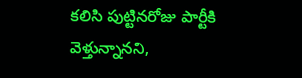కలిసి పుట్టినరోజు పార్టీకి వెళ్తున్నానని,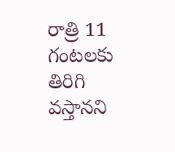రాత్రి 11 గంటలకు తిరిగి వస్తానని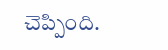చెప్పింది.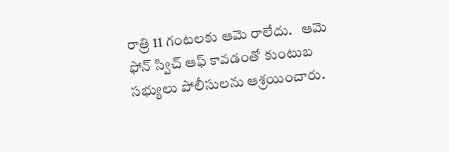రాత్రి 11 గంటలకు ఆమె రాలేదు.   ఆమె ఫోన్ స్విచ్ ఆఫ్ కావడంతో కుంటుబ సభ్యులు పోలీసులను ఆశ్రయించారు.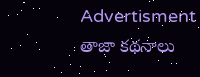Advertisment
తాజా కథనాలు